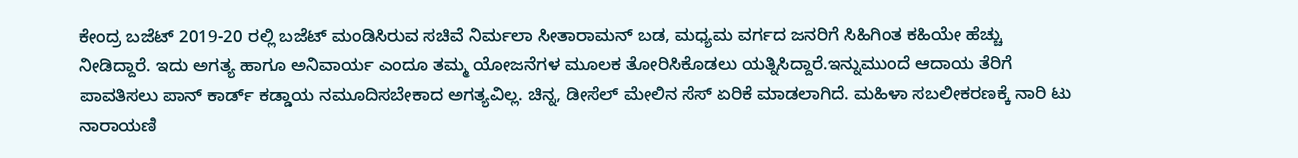ಕೇಂದ್ರ ಬಜೆಟ್ 2019-20 ರಲ್ಲಿ ಬಜೆಟ್ ಮಂಡಿಸಿರುವ ಸಚಿವೆ ನಿರ್ಮಲಾ ಸೀತಾರಾಮನ್ ಬಡ, ಮಧ್ಯಮ ವರ್ಗದ ಜನರಿಗೆ ಸಿಹಿಗಿಂತ ಕಹಿಯೇ ಹೆಚ್ಚು ನೀಡಿದ್ದಾರೆ. ಇದು ಅಗತ್ಯ ಹಾಗೂ ಅನಿವಾರ್ಯ ಎಂದೂ ತಮ್ಮ ಯೋಜನೆಗಳ ಮೂಲಕ ತೋರಿಸಿಕೊಡಲು ಯತ್ನಿಸಿದ್ದಾರೆ.ಇನ್ನುಮುಂದೆ ಆದಾಯ ತೆರಿಗೆ ಪಾವತಿಸಲು ಪಾನ್ ಕಾರ್ಡ್ ಕಡ್ಡಾಯ ನಮೂದಿಸಬೇಕಾದ ಅಗತ್ಯವಿಲ್ಲ. ಚಿನ್ನ, ಡೀಸೆಲ್ ಮೇಲಿನ ಸೆಸ್ ಏರಿಕೆ ಮಾಡಲಾಗಿದೆ. ಮಹಿಳಾ ಸಬಲೀಕರಣಕ್ಕೆ ನಾರಿ ಟು ನಾರಾಯಣಿ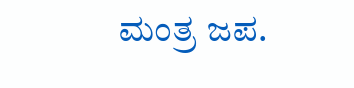ಮಂತ್ರ ಜಪ.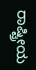ರಾಷ್ಟ್ರೀಯ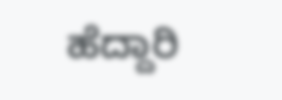ಹೆದ್ದಾರಿ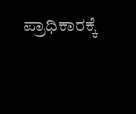ಪ್ರಾಧಿಕಾರಕ್ಕೆ